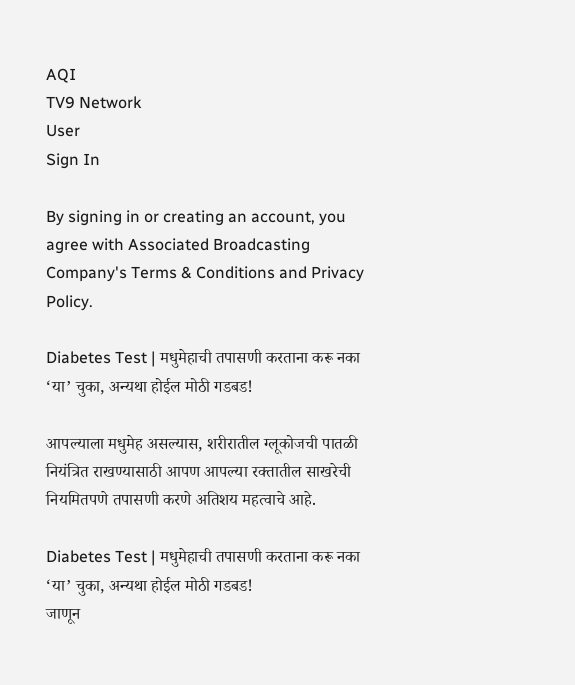AQI
TV9 Network
User
Sign In

By signing in or creating an account, you agree with Associated Broadcasting Company's Terms & Conditions and Privacy Policy.

Diabetes Test | मधुमेहाची तपासणी करताना करू नका ‘या’ चुका, अन्यथा होईल मोठी गडबड!

आपल्याला मधुमेह असल्यास, शरीरातील ग्लूकोजची पातळी नियंत्रित राखण्यासाठी आपण आपल्या रक्तातील साखरेची नियमितपणे तपासणी करणे अतिशय महत्वाचे आहे.

Diabetes Test | मधुमेहाची तपासणी करताना करू नका ‘या’ चुका, अन्यथा होईल मोठी गडबड!
जाणून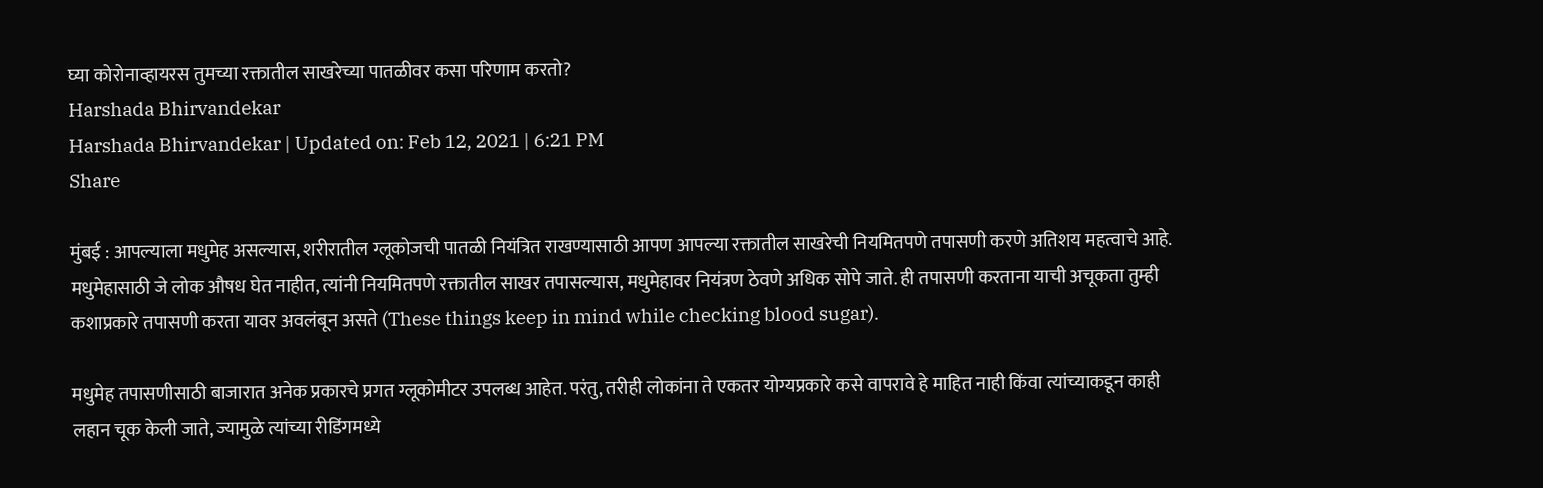घ्या कोरोनाव्हायरस तुमच्या रक्तातील साखरेच्या पातळीवर कसा परिणाम करतो?
Harshada Bhirvandekar
Harshada Bhirvandekar | Updated on: Feb 12, 2021 | 6:21 PM
Share

मुंबई : आपल्याला मधुमेह असल्यास, शरीरातील ग्लूकोजची पातळी नियंत्रित राखण्यासाठी आपण आपल्या रक्तातील साखरेची नियमितपणे तपासणी करणे अतिशय महत्वाचे आहे. मधुमेहासाठी जे लोक औषध घेत नाहीत, त्यांनी नियमितपणे रक्तातील साखर तपासल्यास, मधुमेहावर नियंत्रण ठेवणे अधिक सोपे जाते. ही तपासणी करताना याची अचूकता तुम्ही कशाप्रकारे तपासणी करता यावर अवलंबून असते (These things keep in mind while checking blood sugar).

मधुमेह तपासणीसाठी बाजारात अनेक प्रकारचे प्रगत ग्लूकोमीटर उपलब्ध आहेत. परंतु, तरीही लोकांना ते एकतर योग्यप्रकारे कसे वापरावे हे माहित नाही किंवा त्यांच्याकडून काही लहान चूक केली जाते, ज्यामुळे त्यांच्या रीडिंगमध्ये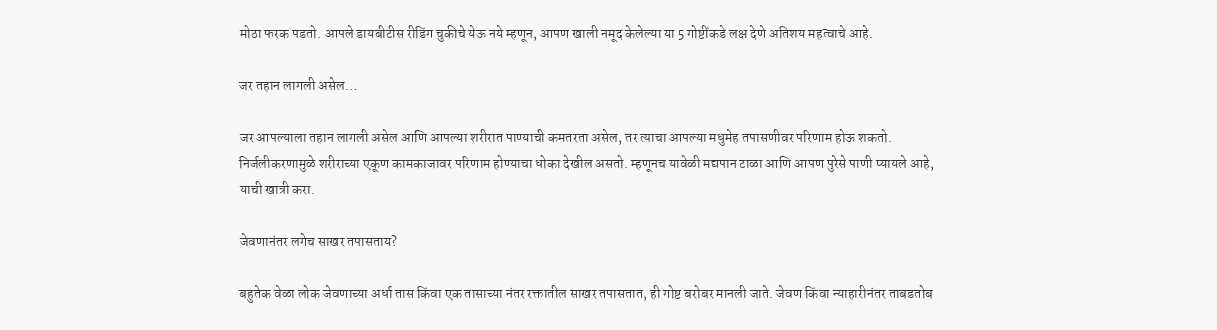मोठा फरक पडतो. आपले डायबीटीस रीडिंग चुकीचे येऊ नये म्हणून, आपण खाली नमूद केलेल्या या 5 गोष्टींकडे लक्ष देणे अतिशय महत्वाचे आहे.

जर तहान लागली असेल…

जर आपल्याला तहान लागली असेल आणि आपल्या शरीरात पाण्याची कमतरता असेल, तर त्याचा आपल्या मधुमेह तपासणीवर परिणाम होऊ शकतो. निर्जलीकरणामुळे शरीराच्या एकूण कामकाजावर परिणाम होण्याचा धोका देखील असतो. म्हणूनच यावेळी मद्यपान टाळा आणि आपण पुरेसे पाणी प्यायले आहे, याची खात्री करा.

जेवणानंतर लगेच साखर तपासताय?

बहुतेक वेळा लोक जेवणाच्या अर्धा तास किंवा एक तासाच्या नंतर रक्तातील साखर तपासतात, ही गोष्ट बरोबर मानली जाते. जेवण किंवा न्याहारीनंतर ताबडतोब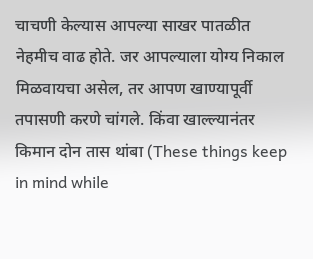चाचणी केल्यास आपल्या साखर पातळीत नेहमीच वाढ होते. जर आपल्याला योग्य निकाल मिळवायचा असेल, तर आपण खाण्यापूर्वी तपासणी करणे चांगले. किंवा खाल्ल्यानंतर किमान दोन तास थांबा (These things keep in mind while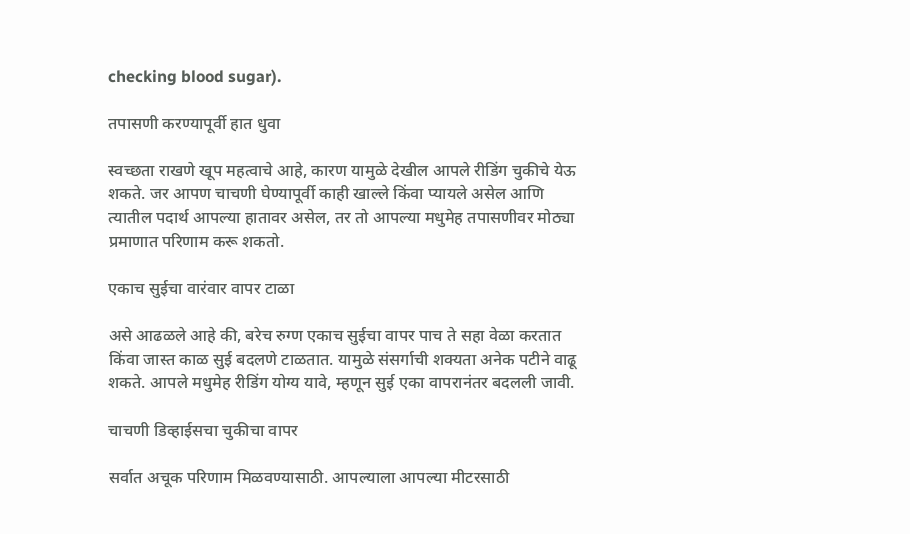checking blood sugar).

तपासणी करण्यापूर्वी हात धुवा

स्वच्छता राखणे खूप महत्वाचे आहे, कारण यामुळे देखील आपले रीडिंग चुकीचे येऊ शकते. जर आपण चाचणी घेण्यापूर्वी काही खाल्ले किंवा प्यायले असेल आणि त्यातील पदार्थ आपल्या हातावर असेल, तर तो आपल्या मधुमेह तपासणीवर मोठ्या प्रमाणात परिणाम करू शकतो.

एकाच सुईचा वारंवार वापर टाळा

असे आढळले आहे की, बरेच रुग्ण एकाच सुईचा वापर पाच ते सहा वेळा करतात किंवा जास्त काळ सुई बदलणे टाळतात. यामुळे संसर्गाची शक्यता अनेक पटीने वाढू शकते. आपले मधुमेह रीडिंग योग्य यावे, म्हणून सुई एका वापरानंतर बदलली जावी.

चाचणी डिव्हाईसचा चुकीचा वापर

सर्वात अचूक परिणाम मिळवण्यासाठी. आपल्याला आपल्या मीटरसाठी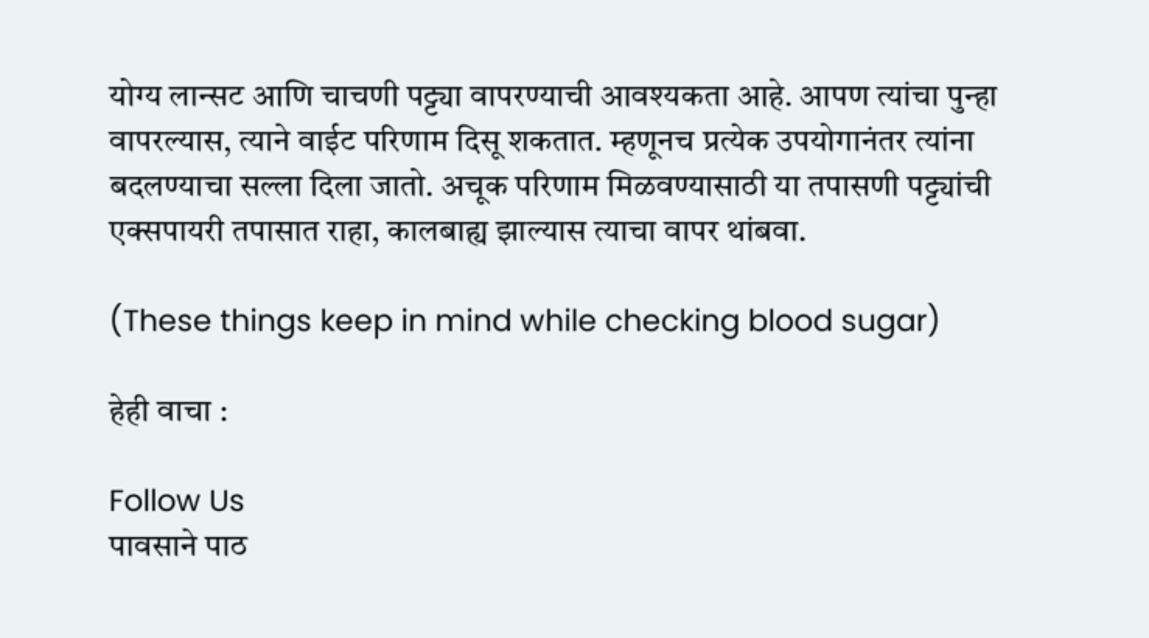योग्य लान्सट आणि चाचणी पट्ट्या वापरण्याची आवश्यकता आहे. आपण त्यांचा पुन्हा वापरल्यास, त्याने वाईट परिणाम दिसू शकतात. म्हणूनच प्रत्येक उपयोगानंतर त्यांना बदलण्याचा सल्ला दिला जातो. अचूक परिणाम मिळवण्यासाठी या तपासणी पट्ट्यांची एक्सपायरी तपासात राहा, कालबाह्य झाल्यास त्याचा वापर थांबवा.

(These things keep in mind while checking blood sugar)

हेही वाचा :

Follow Us
पावसाने पाठ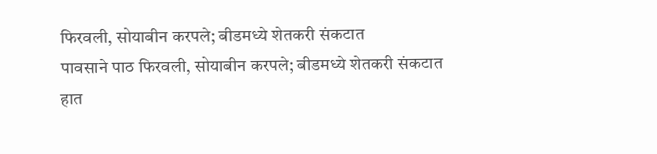फिरवली, सोयाबीन करपले; बीडमध्ये शेतकरी संकटात
पावसाने पाठ फिरवली, सोयाबीन करपले; बीडमध्ये शेतकरी संकटात
हात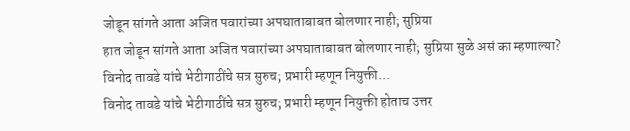जोडून सांगते आता अजित पवारांच्या अपघाताबाबत बोलणार नाही; सुप्रिया
हात जोडून सांगते आता अजित पवारांच्या अपघाताबाबत बोलणार नाही; सुप्रिया सुळे असं का म्हणाल्या?
विनोद तावडे यांचे भेटीगाठींचे सत्र सुरुच; प्रभारी म्हणून नियुक्ती...
विनोद तावडे यांचे भेटीगाठींचे सत्र सुरुच; प्रभारी म्हणून नियुक्ती होताच उत्तर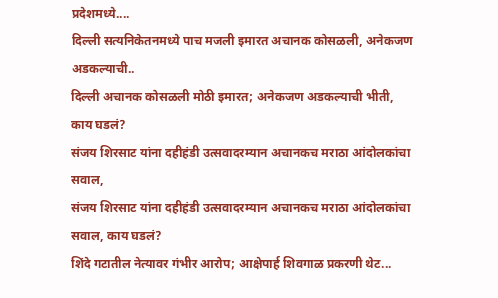प्रदेशमध्ये....
दिल्ली सत्यनिकेतनमध्ये पाच मजली इमारत अचानक कोसळली, अनेकजण अडकल्याची..
दिल्ली अचानक कोसळली मोठी इमारत; अनेकजण अडकल्याची भीती, काय घडलं?
संजय शिरसाट यांना दहीहंडी उत्सवादरम्यान अचानकच मराठा आंदोलकांचा सवाल,
संजय शिरसाट यांना दहीहंडी उत्सवादरम्यान अचानकच मराठा आंदोलकांचा सवाल, काय घडलं?
शिंदे गटातील नेत्यावर गंभीर आरोप; आक्षेपार्ह शिवगाळ प्रकरणी थेट...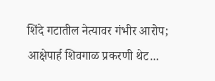शिंदे गटातील नेत्यावर गंभीर आरोप; आक्षेपार्ह शिवगाळ प्रकरणी थेट...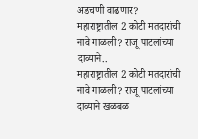अडचणी वाढणार?
महाराष्ट्रातील 2 कोटी मतदारांची नावे गाळली? राजू पाटलांच्या दाव्याने..
महाराष्ट्रातील 2 कोटी मतदारांची नावे गाळली? राजू पाटलांच्या दाव्याने खळबळ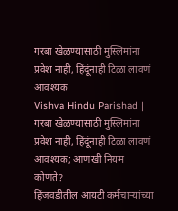गरबा खेळण्यासाठी मुस्लिमांना प्रवेश नाही, हिंदूंनाही टिळा लावणं आवश्यक
Vishva Hindu Parishad | गरबा खेळण्यासाठी मुस्लिमांना प्रवेश नाही, हिंदूंनाही टिळा लावणं आवश्यक; आणखी नियम कोणते?
हिंजवडीतील आयटी कर्मचाऱ्यांच्या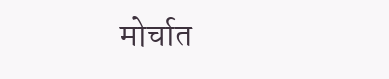मोर्चात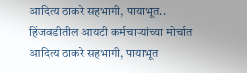आदित्य ठाकरे सहभागी, पायाभूत..
हिंजवडीतील आयटी कर्मचाऱ्यांच्या मोर्चात आदित्य ठाकरे सहभागी, पायाभूत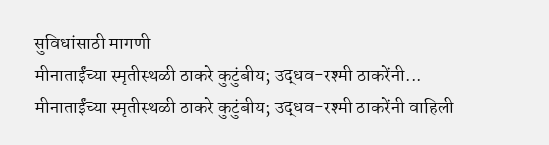सुविधांसाठी मागणी
मीनाताईंच्या स्मृतीस्थळी ठाकरे कुटुंबीय; उद्धव-रश्मी ठाकरेंनी...
मीनाताईंच्या स्मृतीस्थळी ठाकरे कुटुंबीय; उद्धव-रश्मी ठाकरेंनी वाहिली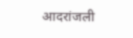आदरांजली